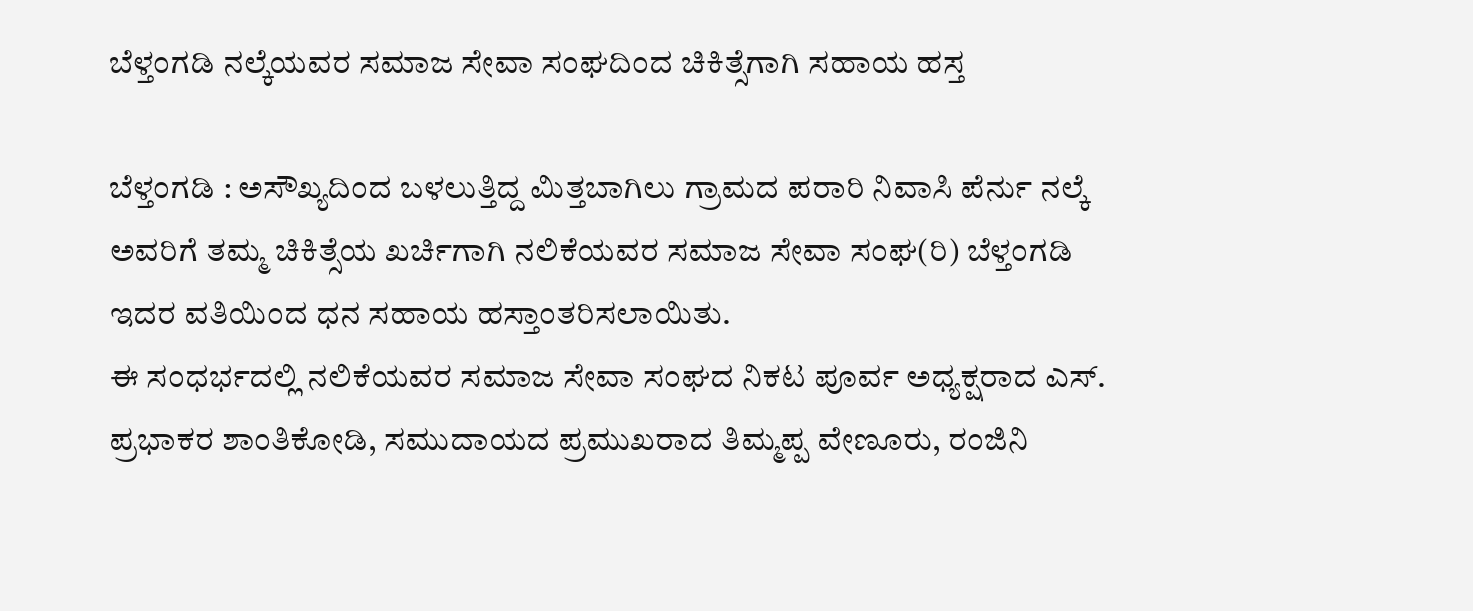ಬೆಳ್ತಂಗಡಿ ನಲ್ಕೆಯವರ ಸಮಾಜ ಸೇವಾ ಸಂಘದಿಂದ ಚಿಕಿತ್ಸೆಗಾಗಿ ಸಹಾಯ ಹಸ್ತ

ಬೆಳ್ತಂಗಡಿ : ಅಸೌಖ್ಯದಿಂದ ಬಳಲುತ್ತಿದ್ದ ಮಿತ್ತಬಾಗಿಲು ಗ್ರಾಮದ ಪರಾರಿ ನಿವಾಸಿ ಪೆರ್ನು ನಲ್ಕೆ ಅವರಿಗೆ ತಮ್ಮ ಚಿಕಿತ್ಸೆಯ ಖರ್ಚಿಗಾಗಿ ನಲಿಕೆಯವರ ಸಮಾಜ ಸೇವಾ ಸಂಘ(ರಿ) ಬೆಳ್ತಂಗಡಿ ಇದರ ವತಿಯಿಂದ ಧನ ಸಹಾಯ ಹಸ್ತಾಂತರಿಸಲಾಯಿತು.
ಈ ಸಂಧರ್ಭದಲ್ಲಿ ನಲಿಕೆಯವರ ಸಮಾಜ ಸೇವಾ ಸಂಘದ ನಿಕಟ ಪೂರ್ವ ಅಧ್ಯಕ್ಷರಾದ ಎಸ್. ಪ್ರಭಾಕರ ಶಾಂತಿಕೋಡಿ, ಸಮುದಾಯದ ಪ್ರಮುಖರಾದ ತಿಮ್ಮಪ್ಪ ವೇಣೂರು, ರಂಜಿನಿ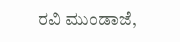ರವಿ ಮುಂಡಾಜೆ,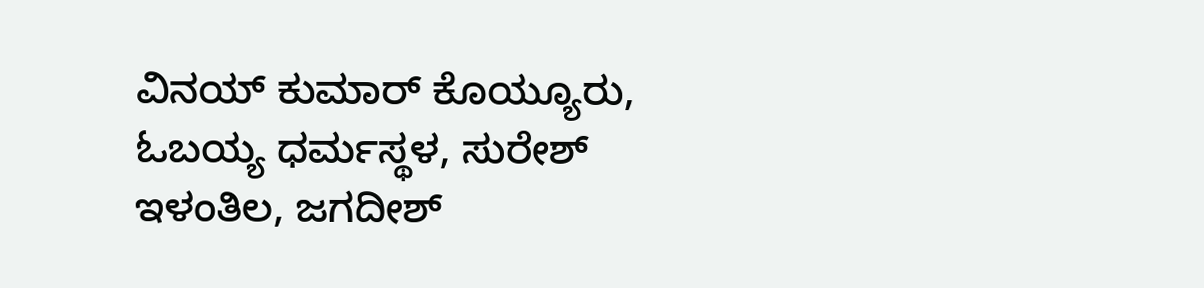ವಿನಯ್ ಕುಮಾರ್ ಕೊಯ್ಯೂರು, ಓಬಯ್ಯ ಧರ್ಮಸ್ಥಳ, ಸುರೇಶ್ ಇಳಂತಿಲ, ಜಗದೀಶ್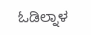ಓಡಿಲ್ನಾಳ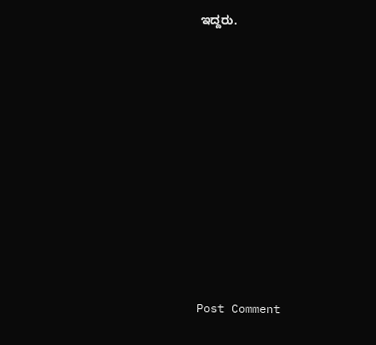ಇದ್ದರು.

















Post Comment